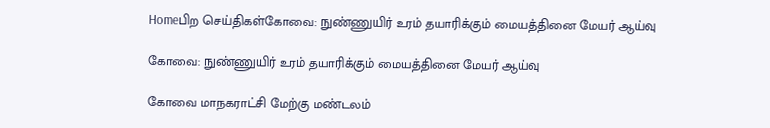Homeபிற செய்திகள்கோவை: நுண்ணுயிர் உரம் தயாரிக்கும் மையத்தினை மேயர் ஆய்வு

கோவை: நுண்ணுயிர் உரம் தயாரிக்கும் மையத்தினை மேயர் ஆய்வு

கோவை மாநகராட்சி மேற்கு மண்டலம்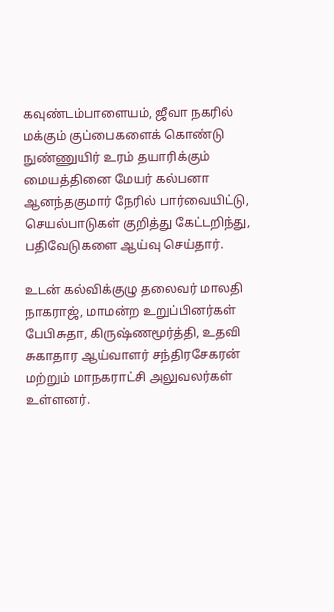கவுண்டம்பாளையம், ஜீவா நகரில் மக்கும் குப்பைகளைக் கொண்டு நுண்ணுயிர் உரம் தயாரிக்கும் மையத்தினை மேயர் கல்பனா ஆனந்தகுமார் நேரில் பார்வையிட்டு, செயல்பாடுகள் குறித்து கேட்டறிந்து, பதிவேடுகளை ஆய்வு செய்தார்.

உடன் கல்விக்குழு தலைவர் மாலதி நாகராஜ், மாமன்ற உறுப்பினர்கள் பேபிசுதா, கிருஷ்ணமூர்த்தி, உதவி சுகாதார ஆய்வாளர் சந்திரசேகரன் மற்றும் மாநகராட்சி அலுவலர்கள் உள்ளனர்.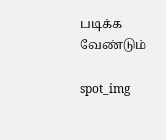படிக்க வேண்டும்

spot_img